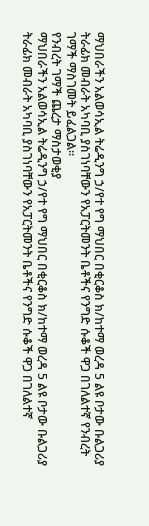ማህበራችን አልወሳኢል ትሬዲንግ ኃ/የተ የግ ማህበር በቂርቆስ ክ/ከተማ ወረዳ 5 ልዩ ቦታው ቡልጋሪያ ትራፊክ መብራት አካባቢ ያስገነባቸውን የአፓርትመንት ቤቶችና የንግድ ሱቆች ዋጋ በገለልተኛ የንብረት ገማች ማስገመት ይፈልጋል፡፡
የንብረት ገማች ጨረታ ማስታወቂያ
ማህበራችን አልወሳኢል ትሬዲንግ ኃ/የተ የግ ማህበር በቂርቆስ ክ/ከተማ ወረዳ 5 ልዩ ቦታው ቡልጋሪያ ትራፊክ መብራት አካባቢ ያስገነባቸውን የአፓርትመንት ቤቶችና የንግድ ሱቆች ዋጋ በገለልተኛ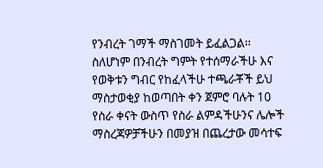የንብረት ገማች ማስገመት ይፈልጋል፡፡
ስለሆነም በንብረት ግምት የተሰማራችሁ እና የወቅቱን ግብር የከፈላችሁ ተጫራቾች ይህ ማስታወቂያ ከወጣበት ቀን ጀምሮ ባሉት 10 የስራ ቀናት ውስጥ የስራ ልምዳችሁንና ሌሎች ማስረጃዎቻችሁን በመያዝ በጨረታው መሳተፍ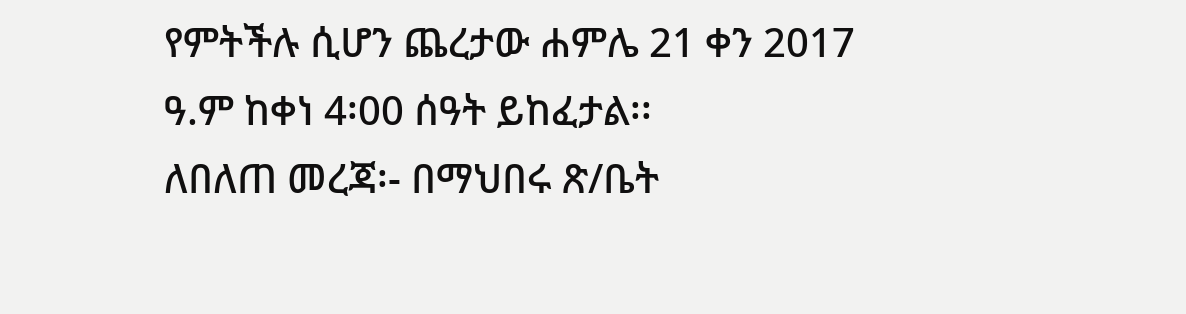የምትችሉ ሲሆን ጨረታው ሐምሌ 21 ቀን 2017 ዓ.ም ከቀነ 4፡00 ሰዓት ይከፈታል፡፡
ለበለጠ መረጃ፡- በማህበሩ ጽ/ቤት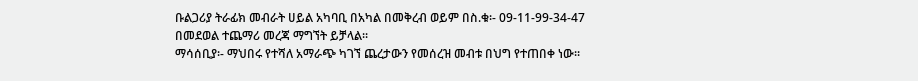ቡልጋሪያ ትራፊክ መብራት ሀይል አካባቢ በአካል በመቅረብ ወይም በስ.ቁ፡- 09-11-99-34-47 በመደወል ተጨማሪ መረጃ ማግኘት ይቻላል፡፡
ማሳሰቢያ፡- ማህበሩ የተሻለ አማራጭ ካገኘ ጨረታውን የመሰረዝ መብቱ በህግ የተጠበቀ ነው፡፡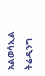አልወሳኢል ትሬዲንግ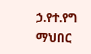ኃ.የተ.የግ ማህበር